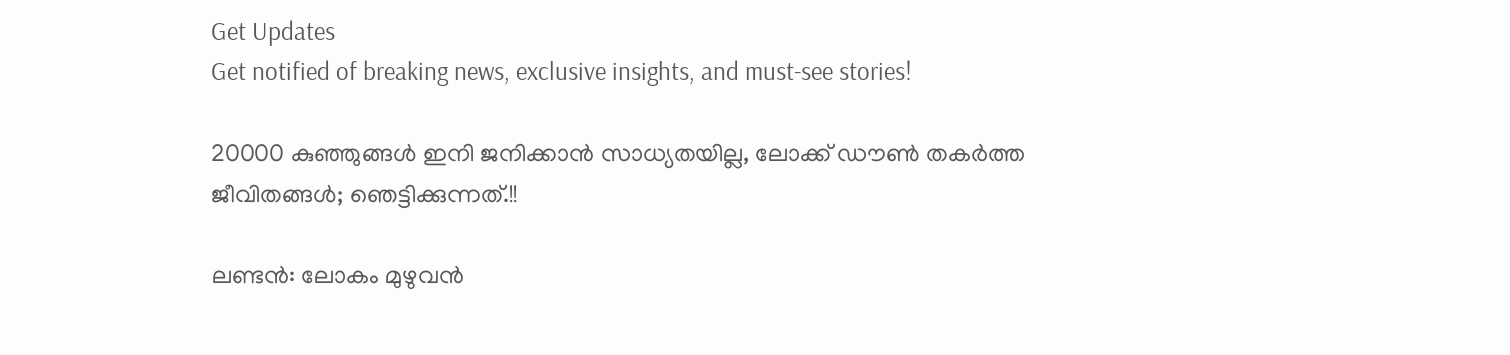Get Updates
Get notified of breaking news, exclusive insights, and must-see stories!

20000 കുഞ്ഞുങ്ങള്‍ ഇനി ജനിക്കാന്‍ സാധ്യതയില്ല, ലോക്ക് ഡൗണ്‍ തകര്‍ത്ത ജീവിതങ്ങള്‍; ഞെട്ടിക്കുന്നത്.!!

ലണ്ടന്‍: ലോകം മുഴുവന്‍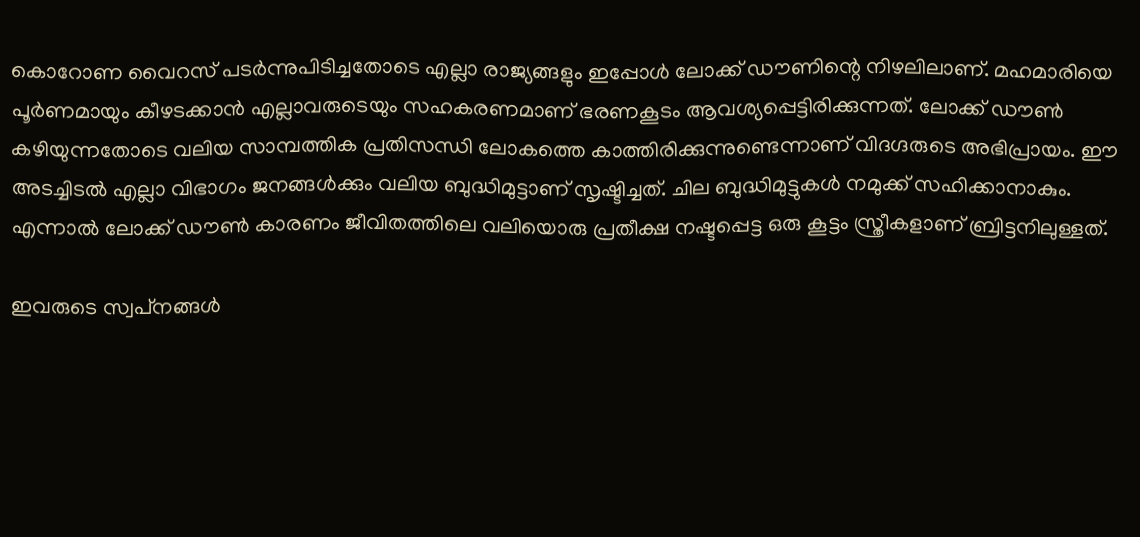കൊറോണ വൈറസ് പടര്‍ന്നുപിടിച്ചതോടെ എല്ലാ രാജ്യങ്ങളും ഇപ്പോള്‍ ലോക്ക് ഡൗണിന്റെ നിഴലിലാണ്. മഹമാരിയെ പൂര്‍ണമായും കീഴടക്കാന്‍ എല്ലാവരുടെയും സഹകരണമാണ് ഭരണകൂടം ആവശ്യപ്പെട്ടിരിക്കുന്നത്. ലോക്ക് ഡൗണ്‍ കഴിയുന്നതോടെ വലിയ സാമ്പത്തിക പ്രതിസന്ധി ലോകത്തെ കാത്തിരിക്കുന്നുണ്ടെന്നാണ് വിദഗ്ദരുടെ അഭിപ്രായം. ഈ അടച്ചിടല്‍ എല്ലാ വിഭാഗം ജനങ്ങള്‍ക്കും വലിയ ബുദ്ധിമുട്ടാണ് സൃഷ്ടിച്ചത്. ചില ബുദ്ധിമുട്ടുകള്‍ നമുക്ക് സഹിക്കാനാകും. എന്നാല്‍ ലോക്ക് ഡൗണ്‍ കാരണം ജീവിതത്തിലെ വലിയൊരു പ്രതീക്ഷ നഷ്ടപ്പെട്ട ഒരു കൂട്ടം സ്ത്രീകളാണ് ബ്രിട്ടനിലുള്ളത്.

ഇവരുടെ സ്വപ്‌നങ്ങള്‍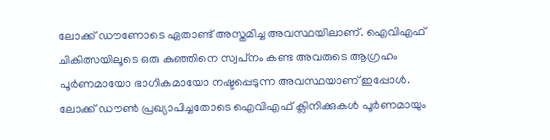ലോക്ക് ഡൗണോടെ ഏതാണ്ട് അസ്തമിച്ച അവസ്ഥയിലാണ്. ഐവിഎഫ് ചികിത്സയിലൂടെ ഒരു കുഞ്ഞിനെ സ്വപ്‌നം കണ്ട അവരുടെ ആഗ്രഹം പൂര്‍ണമായോ ഭാഗികമായോ നഷ്ടപ്പെടുന്ന അവസ്ഥയാണ് ഇപ്പോള്‍. ലോക്ക് ഡൗണ്‍ പ്രഖ്യാപിച്ചതോടെ ഐവിഎഫ് ക്ലിനിക്കുകള്‍ പൂര്‍ണമായും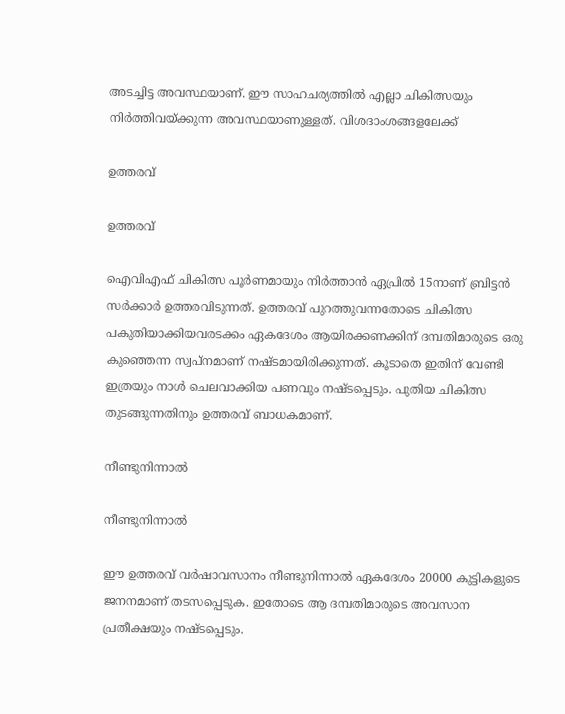അടച്ചിട്ട അവസ്ഥയാണ്. ഈ സാഹചര്യത്തില്‍ എല്ലാ ചികിത്സയും നിര്‍ത്തിവയ്ക്കുന്ന അവസ്ഥയാണുള്ളത്. വിശദാംശങ്ങളലേക്ക്

ഉത്തരവ്

ഉത്തരവ്

ഐവിഎഫ് ചികിത്സ പൂര്‍ണമായും നിര്‍ത്താന്‍ ഏപ്രില്‍ 15നാണ് ബ്രിട്ടന്‍ സര്‍ക്കാര്‍ ഉത്തരവിടുന്നത്. ഉത്തരവ് പുറത്തുവന്നതോടെ ചികിത്സ പകുതിയാക്കിയവരടക്കം ഏകദേശം ആയിരക്കണക്കിന് ദമ്പതിമാരുടെ ഒരു കുഞ്ഞെന്ന സ്വപ്‌നമാണ് നഷ്ടമായിരിക്കുന്നത്. കൂടാതെ ഇതിന് വേണ്ടി ഇത്രയും നാള്‍ ചെലവാക്കിയ പണവും നഷ്ടപ്പെടും. പുതിയ ചികിത്സ തുടങ്ങുന്നതിനും ഉത്തരവ് ബാധകമാണ്.

നീണ്ടുനിന്നാല്‍

നീണ്ടുനിന്നാല്‍

ഈ ഉത്തരവ് വര്‍ഷാവസാനം നീണ്ടുനിന്നാല്‍ ഏകദേശം 20000 കുട്ടികളുടെ ജനനമാണ് തടസപ്പെടുക. ഇതോടെ ആ ദമ്പതിമാരുടെ അവസാന പ്രതീക്ഷയും നഷ്ടപ്പെടും.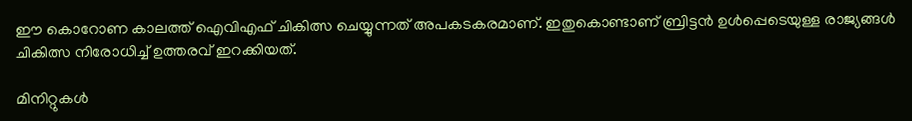ഈ കൊറോണ കാലത്ത് ഐവിഎഫ് ചികിത്സ ചെയ്യുന്നത് അപകടകരമാണ്. ഇതുകൊണ്ടാണ് ബ്രിട്ടന്‍ ഉള്‍പ്പെടെയുള്ള രാജ്യങ്ങള്‍ ചികിത്സ നിരോധിച്ച് ഉത്തരവ് ഇറക്കിയത്.

മിനിറ്റുകള്‍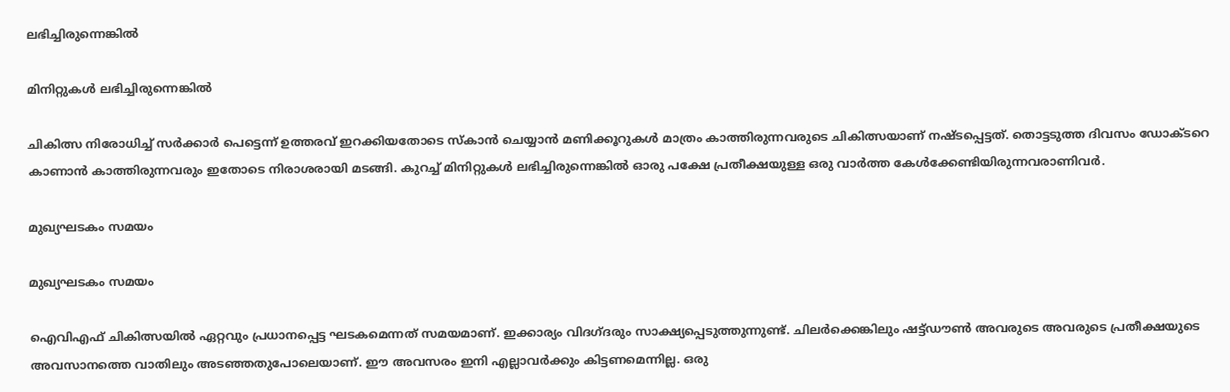ലഭിച്ചിരുന്നെങ്കില്‍

മിനിറ്റുകള്‍ ലഭിച്ചിരുന്നെങ്കില്‍

ചികിത്സ നിരോധിച്ച് സര്‍ക്കാര്‍ പെട്ടെന്ന് ഉത്തരവ് ഇറക്കിയതോടെ സ്‌കാന്‍ ചെയ്യാന്‍ മണിക്കൂറുകള്‍ മാത്രം കാത്തിരുന്നവരുടെ ചികിത്സയാണ് നഷ്ടപ്പെട്ടത്. തൊട്ടടുത്ത ദിവസം ഡോക്ടറെ കാണാന്‍ കാത്തിരുന്നവരും ഇതോടെ നിരാശരായി മടങ്ങി. കുറച്ച് മിനിറ്റുകള്‍ ലഭിച്ചിരുന്നെങ്കില്‍ ഓരു പക്ഷേ പ്രതീക്ഷയുള്ള ഒരു വാര്‍ത്ത കേള്‍ക്കേണ്ടിയിരുന്നവരാണിവര്‍.

മുഖ്യഘടകം സമയം

മുഖ്യഘടകം സമയം

ഐവിഎഫ് ചികിത്സയില്‍ ഏറ്റവും പ്രധാനപ്പെട്ട ഘടകമെന്നത് സമയമാണ്. ഇക്കാര്യം വിദഗ്ദരും സാക്ഷ്യപ്പെടുത്തുന്നുണ്ട്. ചിലര്‍ക്കെങ്കിലും ഷട്ട്ഡൗണ്‍ അവരുടെ അവരുടെ പ്രതീക്ഷയുടെ അവസാനത്തെ വാതിലും അടഞ്ഞതുപോലെയാണ്. ഈ അവസരം ഇനി എല്ലാവര്‍ക്കും കിട്ടണമെന്നില്ല. ഒരു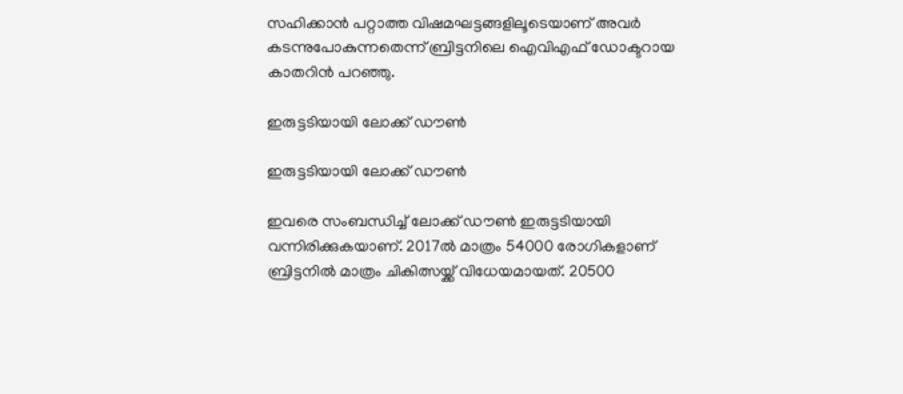സഹിക്കാന്‍ പറ്റാത്ത വിഷമഘട്ടങ്ങളിലൂടെയാണ് അവര്‍ കടന്നുപോകുന്നതെന്ന് ബ്രിട്ടനിലെ ഐവിഎഫ് ഡോക്ടറായ കാതറിന്‍ പറഞ്ഞു.

ഇരുട്ടടിയായി ലോക്ക് ഡൗണ്‍

ഇരുട്ടടിയായി ലോക്ക് ഡൗണ്‍

ഇവരെ സംബന്ധിച്ച് ലോക്ക് ഡൗണ്‍ ഇരുട്ടടിയായി വന്നിരിക്കുകയാണ്. 2017ല്‍ മാത്രം 54000 രോഗികളാണ് ബ്രിട്ടനില്‍ മാത്രം ചികിത്സയ്ക്ക് വിധേയമായത്. 20500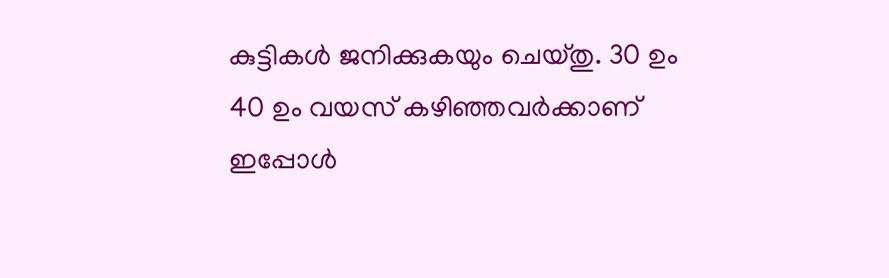കുട്ടികള്‍ ജനിക്കുകയും ചെയ്തു. 30 ഉം 40 ഉം വയസ് കഴിഞ്ഞവര്‍ക്കാണ് ഇപ്പോള്‍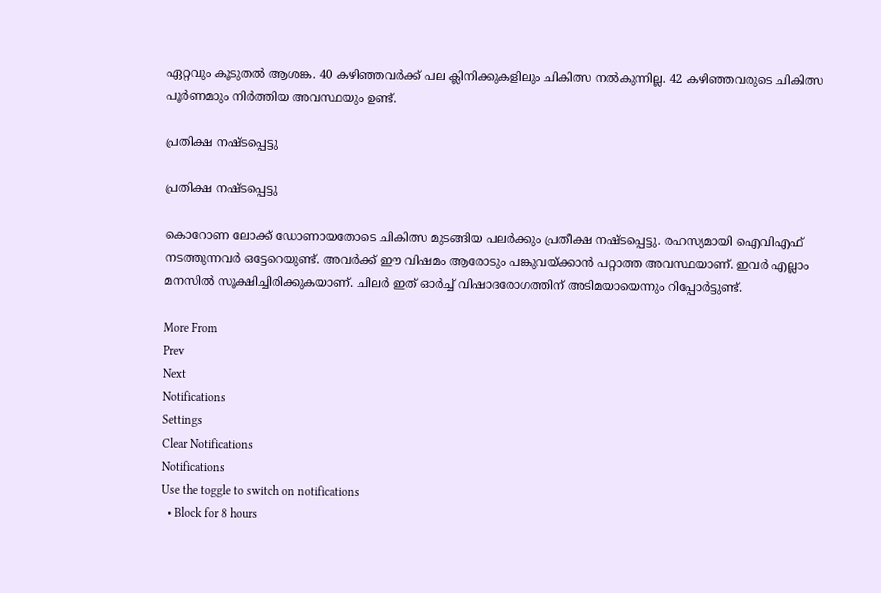ഏറ്റവും കൂടുതല്‍ ആശങ്ക. 40 കഴിഞ്ഞവര്‍ക്ക് പല ക്ലിനിക്കുകളിലും ചികിത്സ നല്‍കുന്നില്ല. 42 കഴിഞ്ഞവരുടെ ചികിത്സ പൂര്‍ണമാും നിര്‍ത്തിയ അവസ്ഥയും ഉണ്ട്.

പ്രതിക്ഷ നഷ്ടപ്പെട്ടു

പ്രതിക്ഷ നഷ്ടപ്പെട്ടു

കൊറോണ ലോക്ക് ഡോണായതോടെ ചികിത്സ മുടങ്ങിയ പലര്‍ക്കും പ്രതീക്ഷ നഷ്ടപ്പെട്ടു. രഹസ്യമായി ഐവിഎഫ് നടത്തുന്നവര്‍ ഒട്ടേറെയുണ്ട്. അവര്‍ക്ക് ഈ വിഷമം ആരോടും പങ്കുവയ്ക്കാന്‍ പറ്റാത്ത അവസ്ഥയാണ്. ഇവര്‍ എല്ലാം മനസില്‍ സൂക്ഷിച്ചിരിക്കുകയാണ്. ചിലര്‍ ഇത് ഓര്‍ച്ച് വിഷാദരോഗത്തിന് അടിമയായെന്നും റിപ്പോര്‍ട്ടുണ്ട്.

More From
Prev
Next
Notifications
Settings
Clear Notifications
Notifications
Use the toggle to switch on notifications
  • Block for 8 hours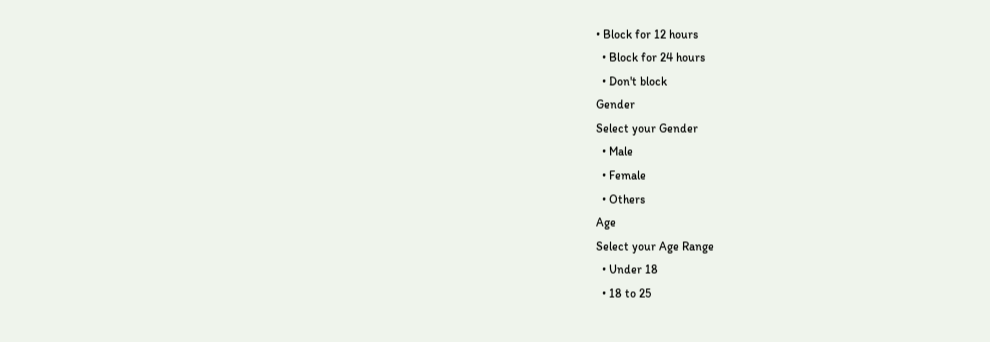• Block for 12 hours
  • Block for 24 hours
  • Don't block
Gender
Select your Gender
  • Male
  • Female
  • Others
Age
Select your Age Range
  • Under 18
  • 18 to 25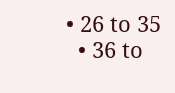• 26 to 35
  • 36 to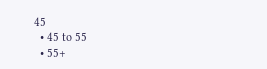45
  • 45 to 55
  • 55+